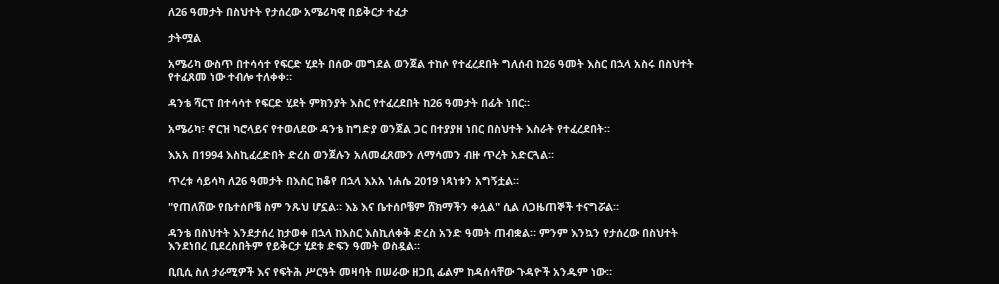ለ26 ዓመታት በስህተት የታሰረው አሜሪካዊ በይቅርታ ተፈታ

ታትሟል

አሜሪካ ውስጥ በተሳሳተ የፍርድ ሂደት በሰው መግደል ወንጀል ተከሶ የተፈረደበት ግለሰብ ከ26 ዓመት እስር በኋላ አስሩ በስህተት የተፈጸመ ነው ተብሎ ተለቀቀ።

ዳንቴ ሻርፕ በተሳሳተ የፍርድ ሂደት ምክንያት እስር የተፈረደበት ከ26 ዓመታት በፊት ነበር።

አሜሪካ፣ ኖርዝ ካሮላይና የተወለደው ዳንቴ ከግድያ ወንጀል ጋር በተያያዘ ነበር በስህተት እስራት የተፈረደበት።

እአአ በ1994 እስኪፈረድበት ድረስ ወንጀሉን አለመፈጸሙን ለማሳመን ብዙ ጥረት አድርጓል።

ጥረቱ ሳይሳካ ለ26 ዓመታት በእስር ከቆየ በኋላ እአአ ነሐሴ 2019 ነጻነቱን አግኝቷል።

"የጠለሸው የቤተሰቦቼ ስም ንጹህ ሆኗል። እኔ እና ቤተሰቦቼም ሸክማችን ቀሏል" ሲል ለጋዜጠኞች ተናግሯል።

ዳንቴ በስህተት እንደታሰረ ከታወቀ በኋላ ከእስር እስኪለቀቅ ድረስ አንድ ዓመት ጠብቋል። ምንም እንኳን የታሰረው በስህተት እንደነበረ ቢደረስበትም የይቅርታ ሂደቱ ድፍን ዓመት ወስዷል።

ቢቢሲ ስለ ታራሚዎች እና የፍትሕ ሥርዓት መዛባት በሠራው ዘጋቢ ፊልም ከዳሰሳቸው ጉዳዮች አንዱም ነው።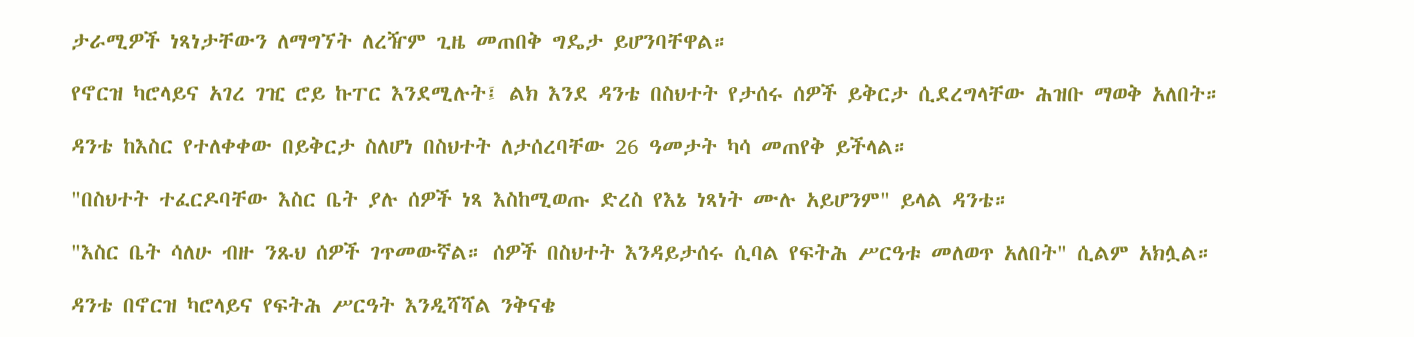ታራሚዎች ነጻነታቸውን ለማግኘት ለረዥም ጊዜ መጠበቅ ግዴታ ይሆንባቸዋል።

የኖርዝ ካሮላይና አገረ ገዢ ሮይ ኩፐር እንደሚሉት፤ ልክ እንደ ዳንቴ በስህተት የታሰሩ ሰዎች ይቅርታ ሲደረግላቸው ሕዝቡ ማወቅ አለበት።

ዳንቴ ከእስር የተለቀቀው በይቅርታ ስለሆነ በስህተት ለታሰረባቸው 26 ዓመታት ካሳ መጠየቅ ይችላል።

"በስህተት ተፈርዶባቸው እስር ቤት ያሉ ሰዎች ነጻ እስከሚወጡ ድረስ የእኔ ነጻነት ሙሉ አይሆንም" ይላል ዳንቴ።

"እስር ቤት ሳለሁ ብዙ ንጹህ ሰዎች ገጥመውኛል። ሰዎች በስህተት እንዳይታሰሩ ሲባል የፍትሕ ሥርዓቱ መለወጥ አለበት" ሲልም አክሏል።

ዳንቴ በኖርዝ ካሮላይና የፍትሕ ሥርዓት እንዲሻሻል ንቅናቄ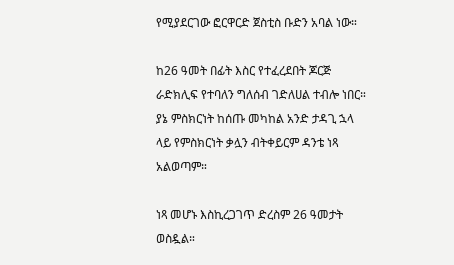የሚያደርገው ፎርዋርድ ጀስቲስ ቡድን አባል ነው።

ከ26 ዓመት በፊት እስር የተፈረደበት ጆርጅ ራድክሊፍ የተባለን ግለሰብ ገድለሀል ተብሎ ነበር። ያኔ ምስክርነት ከሰጡ መካከል አንድ ታዳጊ ኋላ ላይ የምስክርነት ቃሏን ብትቀይርም ዳንቴ ነጻ አልወጣም።

ነጻ መሆኑ እስኪረጋገጥ ድረስም 26 ዓመታት ወስዷል።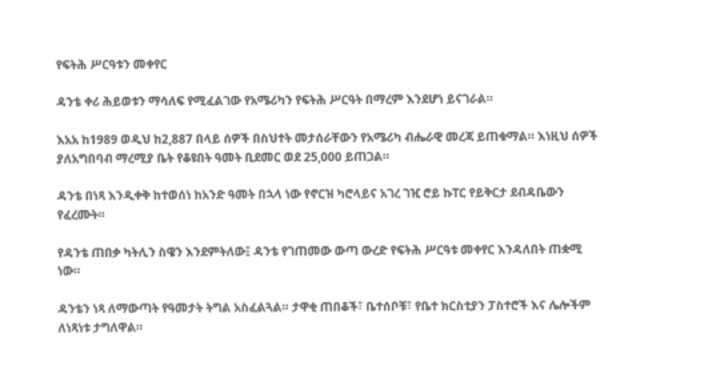የፍትሕ ሥርዓቱን መቀየር

ዳንቴ ቀሪ ሕይወቱን ማሳለፍ የሚፈልገው የአሜሪካን የፍትሕ ሥርዓት በማረም እንደሆነ ይናገራል።

እአአ ከ1989 ወዲህ ከ2,887 በላይ ሰዎች በስህተት መታሰራቸውን የአሜሪካ ብሔራዊ መረጃ ይጠቁማል። እነዚህ ሰዎች ያለአግበባብ ማረሚያ ቤት የቆዩበት ዓመት ቢደመር ወደ 25,000 ይጠጋል።

ዳንቴ በነጻ እንዲቀቅ ከተወሰነ ከአንድ ዓመት በኋላ ነው የኖርዝ ካሮላይና አገረ ገዢ ሮይ ኩፐር የይቅርታ ደብዳቤውን የፈረሙት።

የዳንቴ ጠበቃ ካትሊን ስዌን እንደምትለው፤ ዳንቴ የገጠመው ውጣ ውረድ የፍትሕ ሥርዓቱ መቀየር እንዳለበት ጠቋሚ ነው።

ዳንቴን ነጻ ለማውጣት የዓመታት ትግል አስፈልጓል። ታዋቂ ጠበቆች፣ ቤተሰቦቹ፣ የቤተ ክርስቲያን ፓስተሮች እና ሌሎችም ለነጻነቱ ታግለዋል።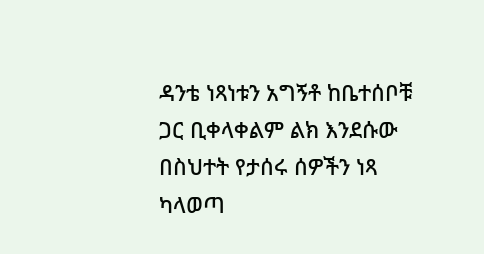ዳንቴ ነጻነቱን አግኝቶ ከቤተሰቦቹ ጋር ቢቀላቀልም ልክ እንደሱው በስህተት የታሰሩ ሰዎችን ነጻ ካላወጣ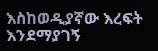እስከወዲያኛው እረፍት እንደማያገኝ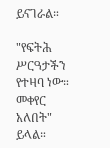ይናገራል።

"የፍትሕ ሥርዓታችን የተዛባ ነው። መቀየር አለበት" ይላል።